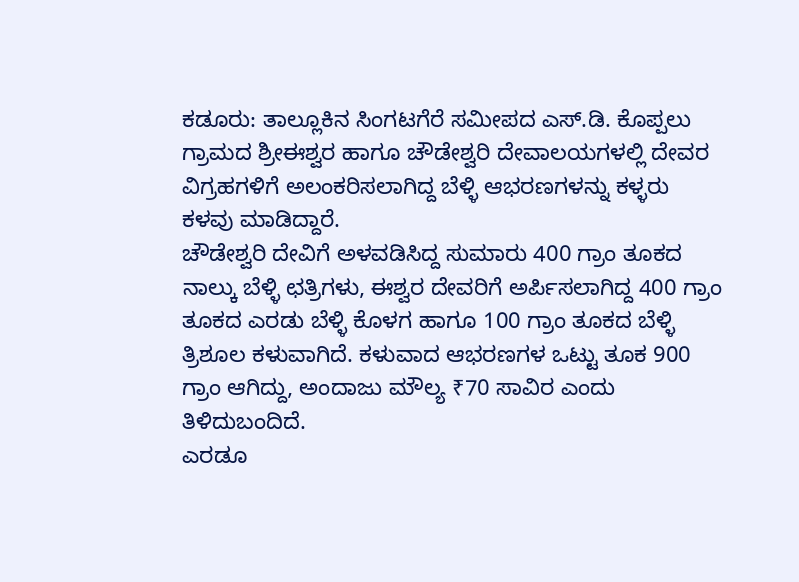ಕಡೂರು: ತಾಲ್ಲೂಕಿನ ಸಿಂಗಟಗೆರೆ ಸಮೀಪದ ಎಸ್.ಡಿ. ಕೊಪ್ಪಲು ಗ್ರಾಮದ ಶ್ರೀಈಶ್ವರ ಹಾಗೂ ಚೌಡೇಶ್ವರಿ ದೇವಾಲಯಗಳಲ್ಲಿ ದೇವರ ವಿಗ್ರಹಗಳಿಗೆ ಅಲಂಕರಿಸಲಾಗಿದ್ದ ಬೆಳ್ಳಿ ಆಭರಣಗಳನ್ನು ಕಳ್ಳರು ಕಳವು ಮಾಡಿದ್ದಾರೆ.
ಚೌಡೇಶ್ವರಿ ದೇವಿಗೆ ಅಳವಡಿಸಿದ್ದ ಸುಮಾರು 400 ಗ್ರಾಂ ತೂಕದ ನಾಲ್ಕು ಬೆಳ್ಳಿ ಛತ್ರಿಗಳು, ಈಶ್ವರ ದೇವರಿಗೆ ಅರ್ಪಿಸಲಾಗಿದ್ದ 400 ಗ್ರಾಂ ತೂಕದ ಎರಡು ಬೆಳ್ಳಿ ಕೊಳಗ ಹಾಗೂ 100 ಗ್ರಾಂ ತೂಕದ ಬೆಳ್ಳಿ ತ್ರಿಶೂಲ ಕಳುವಾಗಿದೆ. ಕಳುವಾದ ಆಭರಣಗಳ ಒಟ್ಟು ತೂಕ 900 ಗ್ರಾಂ ಆಗಿದ್ದು, ಅಂದಾಜು ಮೌಲ್ಯ ₹70 ಸಾವಿರ ಎಂದು ತಿಳಿದುಬಂದಿದೆ.
ಎರಡೂ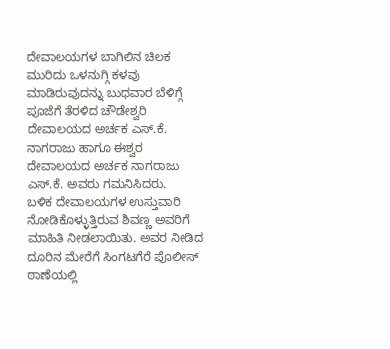ದೇವಾಲಯಗಳ ಬಾಗಿಲಿನ ಚಿಲಕ ಮುರಿದು ಒಳನುಗ್ಗಿ ಕಳವು ಮಾಡಿರುವುದನ್ನು ಬುಧವಾರ ಬೆಳಿಗ್ಗೆ ಪೂಜೆಗೆ ತೆರಳಿದ ಚೌಡೇಶ್ವರಿ ದೇವಾಲಯದ ಅರ್ಚಕ ಎಸ್.ಕೆ. ನಾಗರಾಜು ಹಾಗೂ ಈಶ್ವರ ದೇವಾಲಯದ ಅರ್ಚಕ ನಾಗರಾಜು ಎಸ್.ಕೆ. ಅವರು ಗಮನಿಸಿದರು.
ಬಳಿಕ ದೇವಾಲಯಗಳ ಉಸ್ತುವಾರಿ ನೋಡಿಕೊಳ್ಳುತ್ತಿರುವ ಶಿವಣ್ಣ ಅವರಿಗೆ ಮಾಹಿತಿ ನೀಡಲಾಯಿತು. ಅವರ ನೀಡಿದ ದೂರಿನ ಮೇರೆಗೆ ಸಿಂಗಟಗೆರೆ ಪೊಲೀಸ್ ಠಾಣೆಯಲ್ಲಿ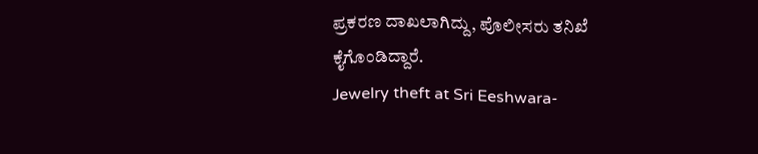ಪ್ರಕರಣ ದಾಖಲಾಗಿದ್ದು, ಪೊಲೀಸರು ತನಿಖೆ ಕೈಗೊಂಡಿದ್ದಾರೆ.
Jewelry theft at Sri Eeshwara-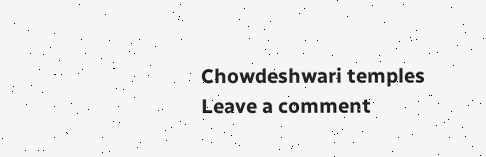Chowdeshwari temples
Leave a comment